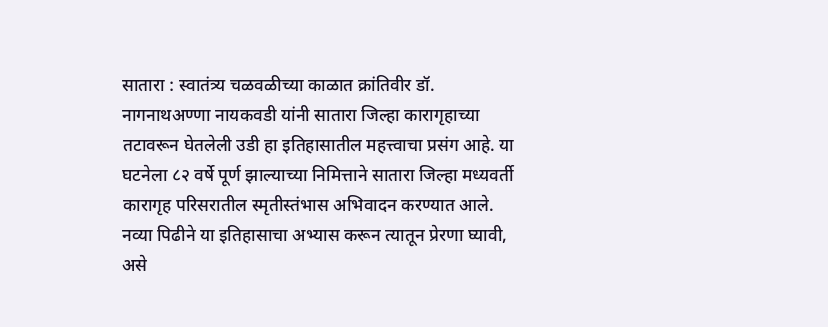सातारा : स्वातंत्र्य चळवळीच्या काळात क्रांतिवीर डॉ. नागनाथअण्णा नायकवडी यांनी सातारा जिल्हा कारागृहाच्या तटावरून घेतलेली उडी हा इतिहासातील महत्त्वाचा प्रसंग आहे. या घटनेला ८२ वर्षे पूर्ण झाल्याच्या निमित्ताने सातारा जिल्हा मध्यवर्ती कारागृह परिसरातील स्मृतीस्तंभास अभिवादन करण्यात आले. नव्या पिढीने या इतिहासाचा अभ्यास करून त्यातून प्रेरणा घ्यावी, असे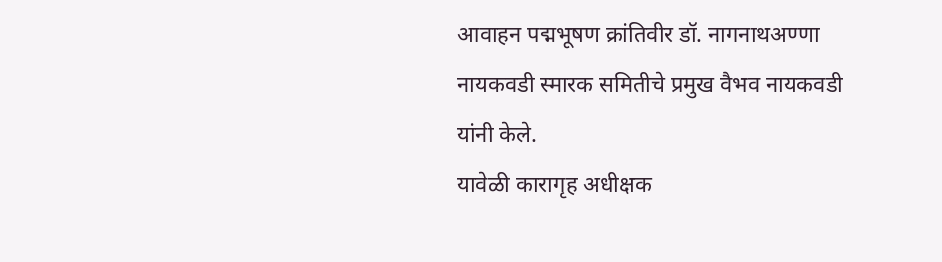आवाहन पद्मभूषण क्रांतिवीर डॉ. नागनाथअण्णा नायकवडी स्मारक समितीचे प्रमुख वैभव नायकवडी यांनी केले.
यावेळी कारागृह अधीक्षक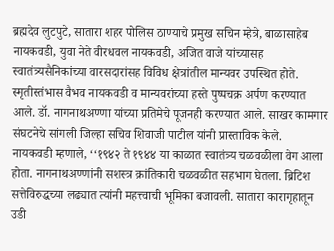ब्रह्मदेव लुटपुटे, सातारा शहर पोलिस ठाण्याचे प्रमुख सचिन म्हेत्रे, बाळासाहेब नायकवडी, युवा नेते वीरधवल नायकवडी, अजित वाजे यांच्यासह स्वातंत्र्यसैनिकांच्या वारसदारांसह विविध क्षेत्रांतील मान्यवर उपस्थित होते.
स्मृतीस्तंभास वैभव नायकवडी व मान्यवरांच्या हस्ते पुष्पचक्र अर्पण करण्यात आले. डॉ. नागनाथअण्णा यांच्या प्रतिमेचे पूजनही करण्यात आले. साखर कामगार संघटनेचे सांगली जिल्हा सचिव शिवाजी पाटील यांनी प्रास्ताविक केले.
नायकवडी म्हणाले, ‘‘१९४२ ते १९४४ या काळात स्वातंत्र्य चळवळीला वेग आला होता. नागनाथअण्णांनी सशस्त्र क्रांतिकारी चळवळीत सहभाग घेतला. ब्रिटिश सत्तेविरुद्धच्या लढ्यात त्यांनी महत्त्वाची भूमिका बजावली. सातारा कारागृहातून उडी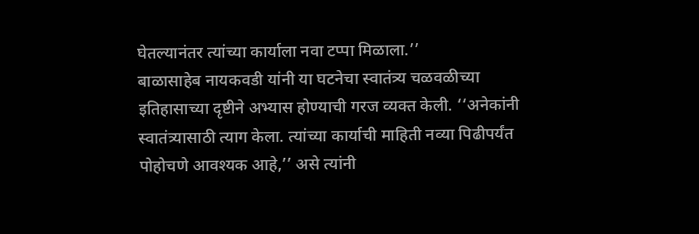घेतल्यानंतर त्यांच्या कार्याला नवा टप्पा मिळाला.’’
बाळासाहेब नायकवडी यांनी या घटनेचा स्वातंत्र्य चळवळीच्या इतिहासाच्या दृष्टीने अभ्यास होण्याची गरज व्यक्त केली. ‘‘अनेकांनी स्वातंत्र्यासाठी त्याग केला. त्यांच्या कार्याची माहिती नव्या पिढीपर्यंत पोहोचणे आवश्यक आहे,’’ असे त्यांनी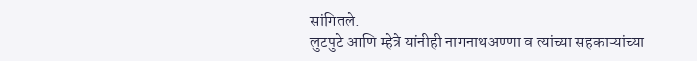सांगितले.
लुटपुटे आणि म्हेत्रे यांनीही नागनाथअण्णा व त्यांच्या सहकाऱ्यांच्या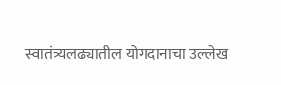स्वातंत्र्यलढ्यातील योगदानाचा उल्लेख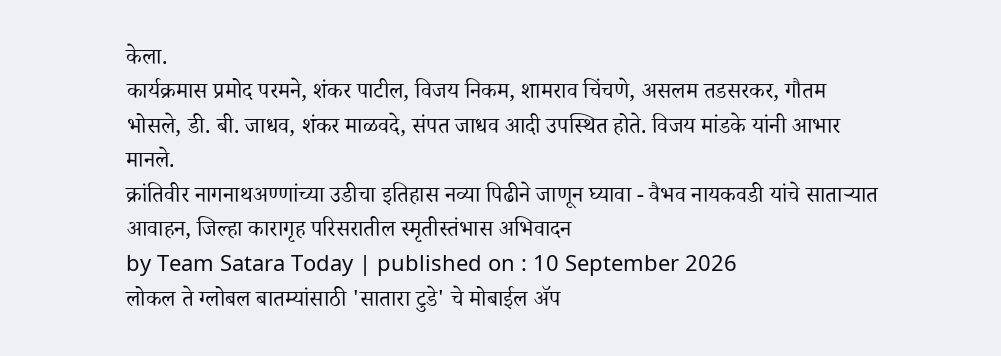केला.
कार्यक्रमास प्रमोद परमने, शंकर पाटील, विजय निकम, शामराव चिंचणे, असलम तडसरकर, गौतम भोसले, डी. बी. जाधव, शंकर माळवदे, संपत जाधव आदी उपस्थित होते. विजय मांडके यांनी आभार मानले.
क्रांतिवीर नागनाथअण्णांच्या उडीचा इतिहास नव्या पिढीने जाणून घ्यावा - वैभव नायकवडी यांचे साताऱ्यात आवाहन, जिल्हा कारागृह परिसरातील स्मृतीस्तंभास अभिवादन
by Team Satara Today | published on : 10 September 2026
लोकल ते ग्लोबल बातम्यांसाठी 'सातारा टुडे' चे मोबाईल ॲप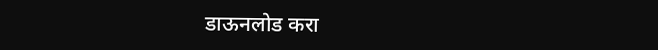डाऊनलोड करा